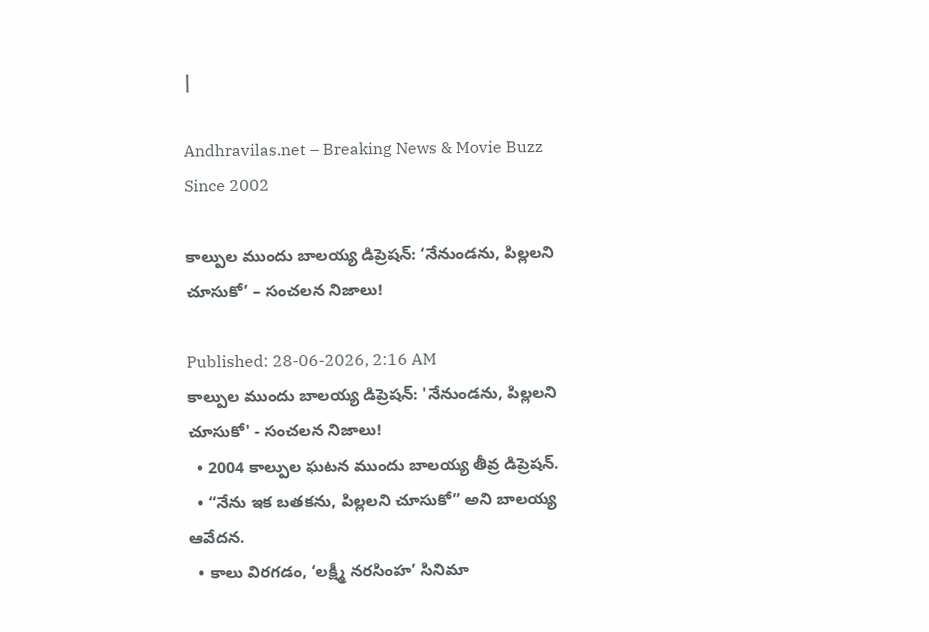|

Andhravilas.net – Breaking News & Movie Buzz Since 2002

కాల్పుల ముందు బాలయ్య డిప్రెషన్: ‘నేనుండను, పిల్లలని చూసుకో’ – సంచలన నిజాలు!

Published: 28-06-2026, 2:16 AM
కాల్పుల ముందు బాలయ్య డిప్రెషన్: 'నేనుండను, పిల్లలని చూసుకో' - సంచలన నిజాలు!
  • 2004 కాల్పుల ఘటన ముందు బాలయ్య తీవ్ర డిప్రెషన్.
  • “నేను ఇక బతకను, పిల్లలని చూసుకో” అని బాలయ్య ఆవేదన.
  • కాలు విరగడం, ‘లక్ష్మీ నరసింహ’ సినిమా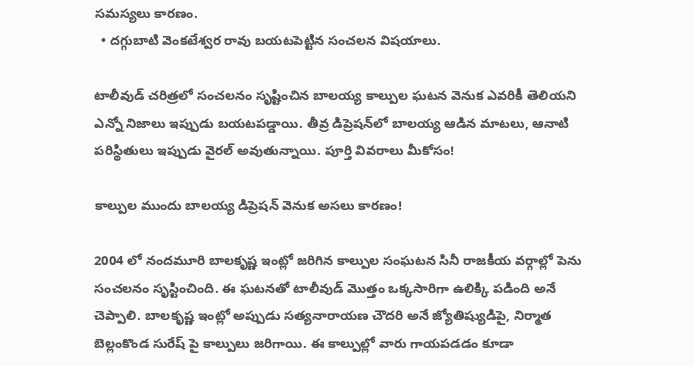సమస్యలు కారణం.
  • దగ్గుబాటి వెంకటేశ్వర రావు బయటపెట్టిన సంచలన విషయాలు.

టాలీవుడ్ చరిత్రలో సంచలనం సృష్టించిన బాలయ్య కాల్పుల ఘటన వెనుక ఎవరికీ తెలియని ఎన్నో నిజాలు ఇప్పుడు బయటపడ్డాయి. తీవ్ర డిప్రెషన్‌లో బాలయ్య ఆడిన మాటలు, ఆనాటి పరిస్థితులు ఇప్పుడు వైరల్ అవుతున్నాయి. పూర్తి వివరాలు మీకోసం!

కాల్పుల ముందు బాలయ్య డిప్రెషన్ వెనుక అసలు కారణం!

2004 లో నందమూరి బాలకృష్ణ ఇంట్లో జరిగిన కాల్పుల సంఘటన సినీ రాజకీయ వర్గాల్లో పెను సంచలనం సృస్టించింది. ఈ ఘటనతో టాలీవుడ్ మొత్తం ఒక్కసారిగా ఉలిక్కి పడింది అనే చెప్పాలి. బాలకృష్ణ ఇంట్లో అప్పుడు సత్యనారాయణ చౌదరి అనే జ్యోతిష్యుడిపై, నిర్మాత బెల్లంకొండ సురేష్ పై కాల్పులు జరిగాయి. ఈ కాల్పుల్లో వారు గాయపడడం కూడా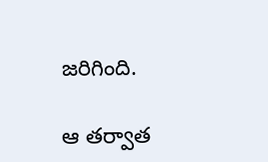జరిగింది.

ఆ తర్వాత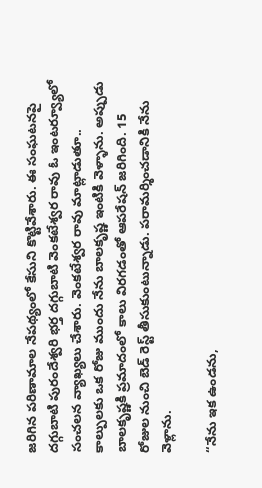జరిగిన పరిణామాల నేపథ్యంలో కేసుని కొట్టివేశారు. ఈ సంఘటనపై దగ్గుబాటి పురందేశ్వరి భర్త దగ్గుబాటి వెంకటేశ్వర రావు ఓ ఇంటర్వ్యూలో సంచలన వ్యాఖ్యలు చేశారు. వెంకటేశ్వర రావు మాట్లాడుతూ.. కాల్పులకు ఒక రోజు ముందు నేను బాలకృష్ణ ఇంటికి వెళ్ళాను. అప్పుడు బాలకృష్ణకి ప్రమాదంలో కాలు విరగడంతో ఆపరేషన్ జరిగింది. 15 రోజుల నుంచి బెడ్ రెస్ట్ తీసుకుంటున్నాడు. పరామర్శించడానికి నేను వెళ్లాను.

“నేను ఇక ఉండను,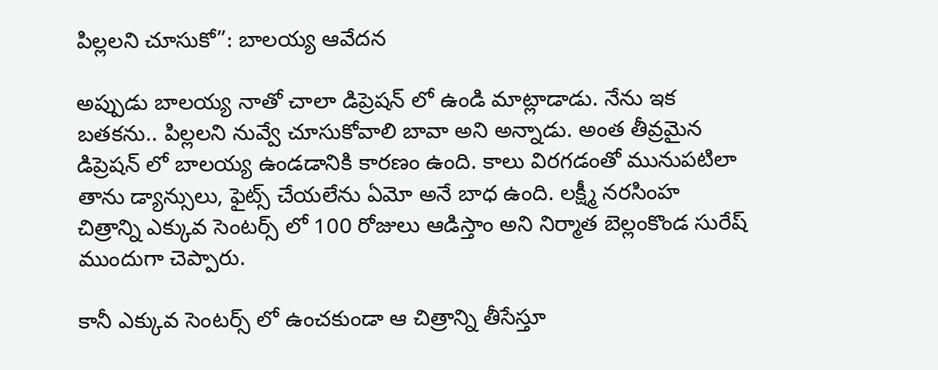పిల్లలని చూసుకో”: బాలయ్య ఆవేదన

అప్పుడు బాలయ్య నాతో చాలా డిప్రెషన్ లో ఉండి మాట్లాడాడు. నేను ఇక బతకను.. పిల్లలని నువ్వే చూసుకోవాలి బావా అని అన్నాడు. అంత తీవ్రమైన డిప్రెషన్ లో బాలయ్య ఉండడానికి కారణం ఉంది. కాలు విరగడంతో మునుపటిలా తాను డ్యాన్సులు, ఫైట్స్ చేయలేను ఏమో అనే బాధ ఉంది. లక్ష్మీ నరసింహ చిత్రాన్ని ఎక్కువ సెంటర్స్ లో 100 రోజులు ఆడిస్తాం అని నిర్మాత బెల్లంకొండ సురేష్ ముందుగా చెప్పారు.

కానీ ఎక్కువ సెంటర్స్ లో ఉంచకుండా ఆ చిత్రాన్ని తీసేస్తూ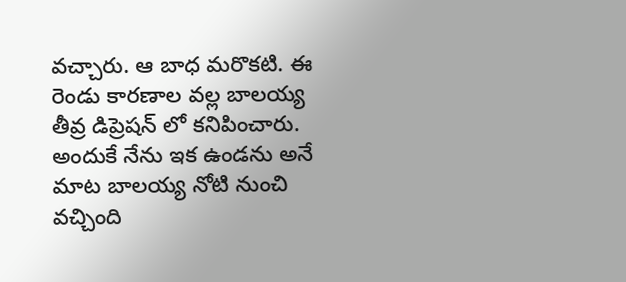వచ్చారు. ఆ బాధ మరొకటి. ఈ రెండు కారణాల వల్ల బాలయ్య తీవ్ర డిప్రెషన్ లో కనిపించారు. అందుకే నేను ఇక ఉండను అనే మాట బాలయ్య నోటి నుంచి వచ్చింది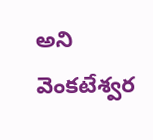అని వెంకటేశ్వర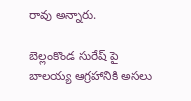రావు అన్నారు.

బెల్లంకొండ సురేష్ పై బాలయ్య ఆగ్రహానికి అసలు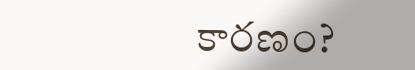కారణం?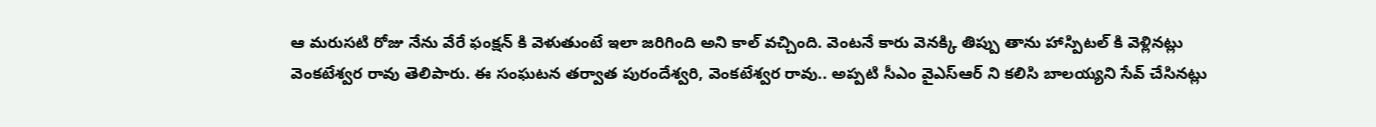ఆ మరుసటి రోజు నేను వేరే ఫంక్షన్ కి వెళుతుంటే ఇలా జరిగింది అని కాల్ వచ్చింది. వెంటనే కారు వెనక్కి తిప్పు తాను హాస్పిటల్ కి వెళ్లినట్లు వెంకటేశ్వర రావు తెలిపారు. ఈ సంఘటన తర్వాత పురందేశ్వరి, వెంకటేశ్వర రావు.. అప్పటి సీఎం వైఎస్ఆర్ ని కలిసి బాలయ్యని సేవ్ చేసినట్లు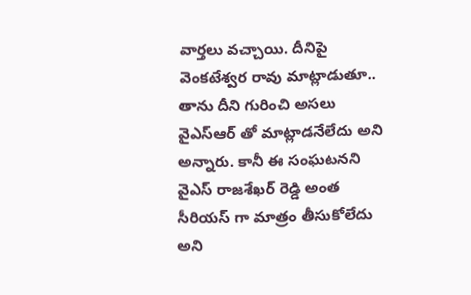వార్తలు వచ్చాయి. దీనిపై వెంకటేశ్వర రావు మాట్లాడుతూ.. తాను దీని గురించి అసలు వైఎస్ఆర్ తో మాట్లాడనేలేదు అని అన్నారు. కానీ ఈ సంఘటనని వైఎస్ రాజశేఖర్ రెడ్డి అంత సీరియస్ గా మాత్రం తీసుకోలేదు అని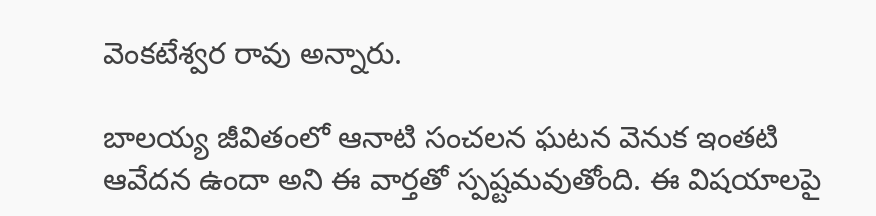వెంకటేశ్వర రావు అన్నారు.

బాలయ్య జీవితంలో ఆనాటి సంచలన ఘటన వెనుక ఇంతటి ఆవేదన ఉందా అని ఈ వార్తతో స్పష్టమవుతోంది. ఈ విషయాలపై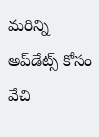మరిన్ని అప్‌డేట్స్ కోసం వేచి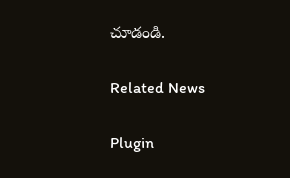చూడండి.

Related News

Plugin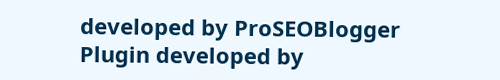developed by ProSEOBlogger
Plugin developed by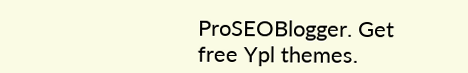ProSEOBlogger. Get free Ypl themes.